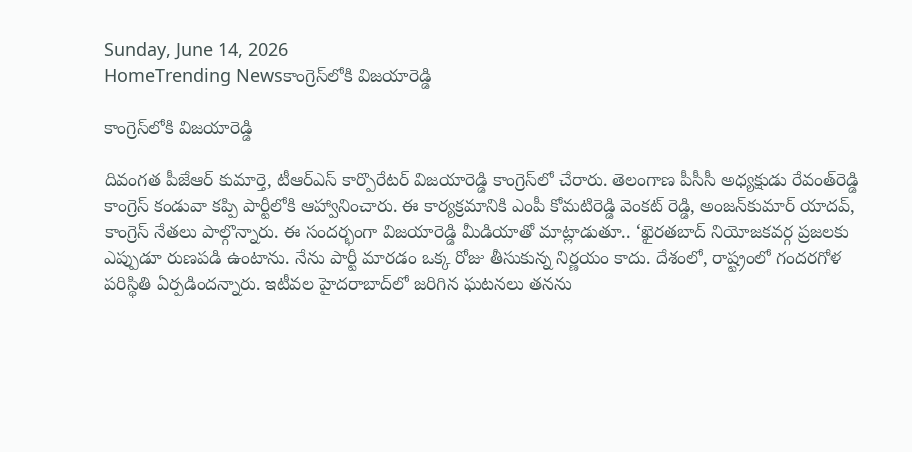Sunday, June 14, 2026
HomeTrending Newsకాంగ్రెస్‌లోకి విజయారెడ్డి

కాంగ్రెస్‌లోకి విజయారెడ్డి

దివంగత పీజేఆర్ కుమార్తె, టీఆర్‌ఎస్‌ కార్పొరేటర్‌ విజయారెడ్డి కాంగ్రెస్‌లో చేరారు. తెలంగాణ పీసీసీ అధ్యక్షుడు రేవంత్‌రెడ్డి కాంగ్రెస్ కండువా కప్పి పార్టీలోకి ఆహ్వానించారు. ఈ కార్యక్రమానికి ఎంపీ కోమటిరెడ్డి వెంకట్ రెడ్డి, అంజన్‌కుమార్ యాదవ్, కాంగ్రెస్‌ నేతలు పాల్గొన్నారు. ఈ సందర్భంగా విజయారెడ్డి మీడియాతో మాట్లాడుతూ.. ‘ఖైరతబాద్ నియోజకవర్గ ప్రజలకు ఎప్పుడూ రుణపడి ఉంటాను. నేను పార్టీ మారడం ఒక్క రోజు తీసుకున్న నిర్ణయం కాదు. దేశంలో, రాష్ట్రంలో గందరగోళ పరిస్థితి ఏర్పడిందన్నారు. ఇటీవల హైదరాబాద్‌లో జరిగిన ఘటనలు తనను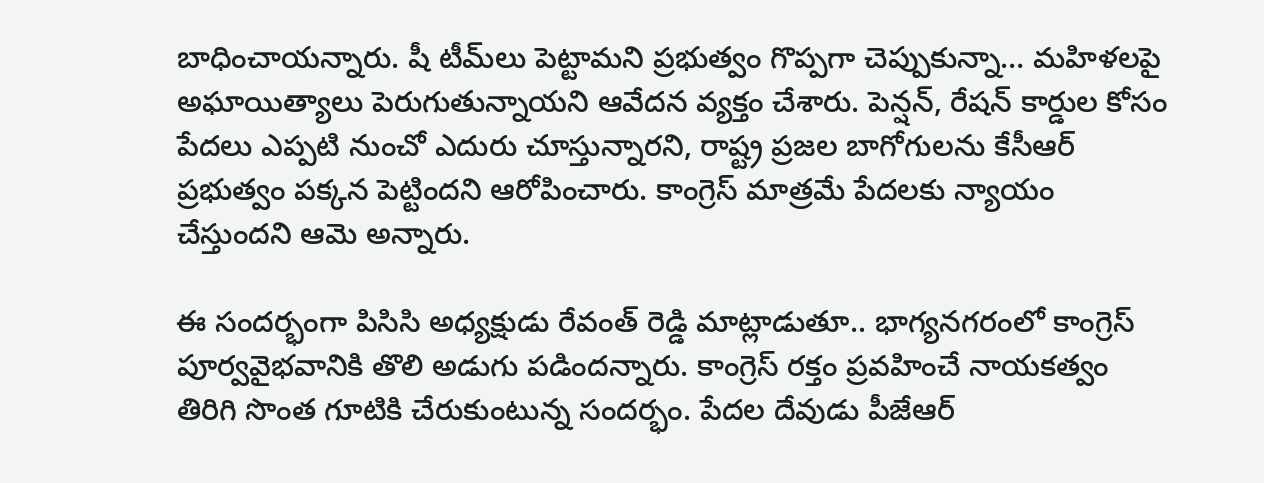బాధించాయన్నారు. షీ టీమ్‌లు పెట్టామని ప్రభుత్వం గొప్పగా చెప్పుకున్నా… మహిళలపై అఘాయిత్యాలు పెరుగుతున్నాయని ఆవేదన వ్యక్తం చేశారు. పెన్షన్, రేషన్ కార్డుల కోసం పేదలు ఎప్పటి నుంచో ఎదురు చూస్తున్నారని, రాష్ట్ర ప్రజల బాగోగులను కేసీఆర్ ప్రభుత్వం పక్కన పెట్టిందని ఆరోపించారు. కాంగ్రెస్ మాత్రమే పేదలకు న్యాయం చేస్తుందని ఆమె అన్నారు.

ఈ సందర్భంగా పిసిసి అధ్యక్షుడు రేవంత్ రెడ్డి మాట్లాడుతూ.. భాగ్యనగరంలో కాంగ్రెస్ పూర్వవైభవానికి తొలి అడుగు పడిందన్నారు. కాంగ్రెస్ రక్తం ప్రవహించే నాయకత్వం తిరిగి సొంత గూటికి చేరుకుంటున్న సందర్భం. పేదల దేవుడు పీజేఆర్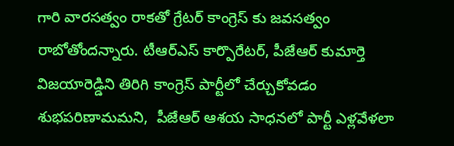గారి వారసత్వం రాకతో గ్రేటర్ కాంగ్రెస్ కు జవసత్వం రాబోతోందన్నారు. టీఆర్ఎస్ కార్పొరేటర్, పీజేఆర్ కుమార్తె విజయారెడ్డిని తిరిగి కాంగ్రెస్ పార్టీలో చేర్చుకోవడం శుభపరిణామమని,  పీజేఆర్ ఆశయ సాధనలో పార్టీ ఎళ్లవేళలా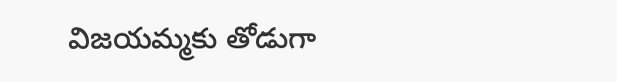విజయమ్మకు తోడుగా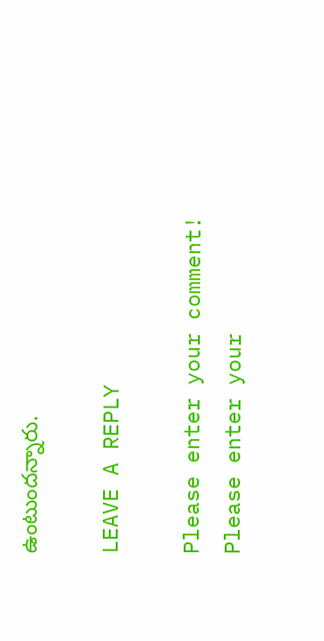ఉంటుందన్నారు.

LEAVE A REPLY

Please enter your comment!
Please enter your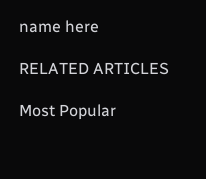name here

RELATED ARTICLES

Most Popular